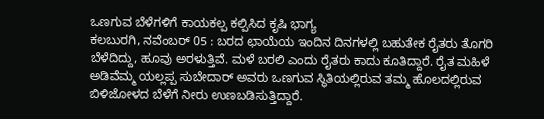ಒಣಗುವ ಬೆಳೆಗಳಿಗೆ ಕಾಯಕಲ್ಪ ಕಲ್ಪಿಸಿದ ಕೃಷಿ ಭಾಗ್ಯ
ಕಲಬುರಗಿ, ನವೆಂಬರ್ 05 : ಬರದ ಛಾಯೆಯ ಇಂದಿನ ದಿನಗಳಲ್ಲಿ ಬಹುತೇಕ ರೈತರು ತೊಗರಿ ಬೆಳೆದಿದ್ದು, ಹೂವು ಅರಳುತ್ತಿವೆ. ಮಳೆ ಬರಲಿ ಎಂದು ರೈತರು ಕಾದು ಕೂತಿದ್ದಾರೆ. ರೈತ ಮಹಿಳೆ ಅಡಿವೆಮ್ಮ ಯಲ್ಲಪ್ಪ ಸುಬೇದಾರ್ ಅವರು ಒಣಗುವ ಸ್ಥಿತಿಯಲ್ಲಿರುವ ತಮ್ಮ ಹೊಲದಲ್ಲಿರುವ ಬಿಳಿಜೋಳದ ಬೆಳೆಗೆ ನೀರು ಉಣಬಡಿಸುತ್ತಿದ್ದಾರೆ.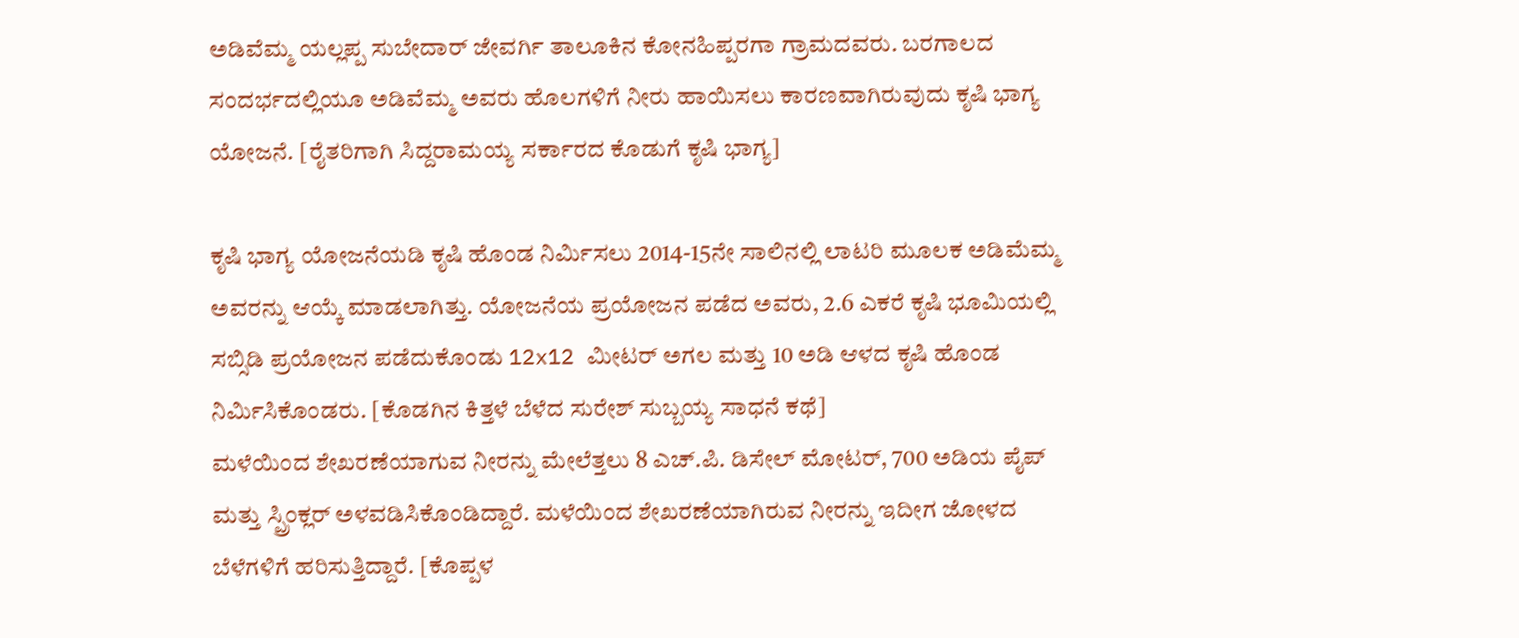ಅಡಿವೆಮ್ಮ ಯಲ್ಲಪ್ಪ ಸುಬೇದಾರ್ ಜೇವರ್ಗಿ ತಾಲೂಕಿನ ಕೋನಹಿಪ್ಪರಗಾ ಗ್ರಾಮದವರು. ಬರಗಾಲದ ಸಂದರ್ಭದಲ್ಲಿಯೂ ಅಡಿವೆಮ್ಮ ಅವರು ಹೊಲಗಳಿಗೆ ನೀರು ಹಾಯಿಸಲು ಕಾರಣವಾಗಿರುವುದು ಕೃಷಿ ಭಾಗ್ಯ ಯೋಜನೆ. [ರೈತರಿಗಾಗಿ ಸಿದ್ದರಾಮಯ್ಯ ಸರ್ಕಾರದ ಕೊಡುಗೆ ಕೃಷಿ ಭಾಗ್ಯ]

ಕೃಷಿ ಭಾಗ್ಯ ಯೋಜನೆಯಡಿ ಕೃಷಿ ಹೊಂಡ ನಿರ್ಮಿಸಲು 2014-15ನೇ ಸಾಲಿನಲ್ಲಿ ಲಾಟರಿ ಮೂಲಕ ಅಡಿಮೆಮ್ಮ ಅವರನ್ನು ಆಯ್ಕೆ ಮಾಡಲಾಗಿತ್ತು. ಯೋಜನೆಯ ಪ್ರಯೋಜನ ಪಡೆದ ಅವರು, 2.6 ಎಕರೆ ಕೃಷಿ ಭೂಮಿಯಲ್ಲಿ ಸಬ್ಸಿಡಿ ಪ್ರಯೋಜನ ಪಡೆದುಕೊಂಡು 12x12 ಮೀಟರ್ ಅಗಲ ಮತ್ತು 10 ಅಡಿ ಆಳದ ಕೃಷಿ ಹೊಂಡ ನಿರ್ಮಿಸಿಕೊಂಡರು. [ಕೊಡಗಿನ ಕಿತ್ತಳೆ ಬೆಳೆದ ಸುರೇಶ್ ಸುಬ್ಬಯ್ಯ ಸಾಧನೆ ಕಥೆ]
ಮಳೆಯಿಂದ ಶೇಖರಣೆಯಾಗುವ ನೀರನ್ನು ಮೇಲೆತ್ತಲು 8 ಎಚ್.ಪಿ. ಡಿಸೇಲ್ ಮೋಟರ್, 700 ಅಡಿಯ ಪೈಪ್ ಮತ್ತು ಸ್ಪ್ರಿಂಕ್ಲರ್ ಅಳವಡಿಸಿಕೊಂಡಿದ್ದಾರೆ. ಮಳೆಯಿಂದ ಶೇಖರಣೆಯಾಗಿರುವ ನೀರನ್ನು ಇದೀಗ ಜೋಳದ ಬೆಳೆಗಳಿಗೆ ಹರಿಸುತ್ತಿದ್ದಾರೆ. [ಕೊಪ್ಪಳ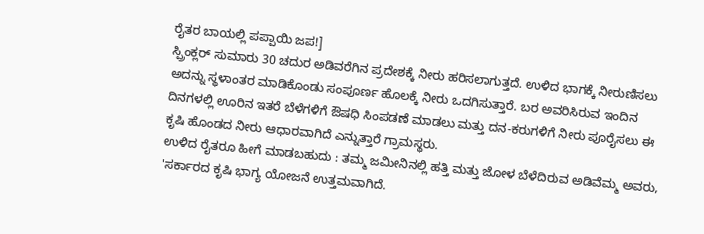ರೈತರ ಬಾಯಲ್ಲಿ ಪಪ್ಪಾಯಿ ಜಪ!]
ಸ್ಪ್ರಿಂಕ್ಲರ್ ಸುಮಾರು 30 ಚದುರ ಅಡಿವರೆಗಿನ ಪ್ರದೇಶಕ್ಕೆ ನೀರು ಹರಿಸಲಾಗುತ್ತದೆ. ಉಳಿದ ಭಾಗಕ್ಕೆ ನೀರುಣಿಸಲು ಅದನ್ನು ಸ್ಥಳಾಂತರ ಮಾಡಿಕೊಂಡು ಸಂಪೂರ್ಣ ಹೊಲಕ್ಕೆ ನೀರು ಒದಗಿಸುತ್ತಾರೆ. ಬರ ಅವರಿಸಿರುವ ಇಂದಿನ ದಿನಗಳಲ್ಲಿ ಊರಿನ ಇತರೆ ಬೆಳೆಗಳಿಗೆ ಔಷಧಿ ಸಿಂಪಡಣೆ ಮಾಡಲು ಮತ್ತು ದನ-ಕರುಗಳಿಗೆ ನೀರು ಪೂರೈಸಲು ಈ ಕೃಷಿ ಹೊಂಡದ ನೀರು ಆಧಾರವಾಗಿದೆ ಎನ್ನುತ್ತಾರೆ ಗ್ರಾಮಸ್ಥರು.
ಉಳಿದ ರೈತರೂ ಹೀಗೆ ಮಾಡಬಹುದು : ತಮ್ಮ ಜಮೀನಿನಲ್ಲಿ ಹತ್ತಿ ಮತ್ತು ಜೋಳ ಬೆಳೆದಿರುವ ಅಡಿವೆಮ್ಮ ಅವರು, 'ಸರ್ಕಾರದ ಕೃಷಿ ಭಾಗ್ಯ ಯೋಜನೆ ಉತ್ತಮವಾಗಿದೆ.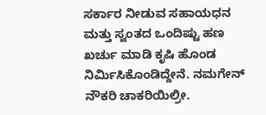ಸರ್ಕಾರ ನೀಡುವ ಸಹಾಯಧನ ಮತ್ತು ಸ್ವಂತದ ಒಂದಿಷ್ಟು ಹಣ ಖರ್ಚು ಮಾಡಿ ಕೃಷಿ ಹೊಂಡ ನಿರ್ಮಿಸಿಕೊಂಡಿದ್ದೇನೆ. ನಮಗೇನ್ ನೌಕರಿ ಚಾಕರಿಯಿಲ್ರೀ.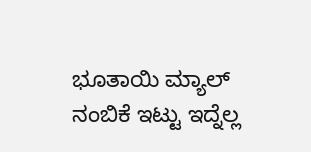ಭೂತಾಯಿ ಮ್ಯಾಲ್ ನಂಬಿಕೆ ಇಟ್ಟು ಇದ್ನೆಲ್ಲ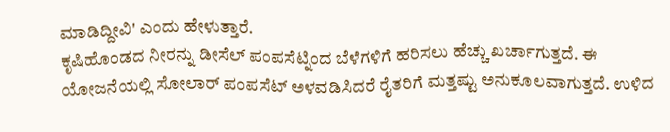ಮಾಡಿದ್ದೀವಿ' ಎಂದು ಹೇಳುತ್ತಾರೆ.
ಕೃಷಿಹೊಂಡದ ನೀರನ್ನು ಡೀಸೆಲ್ ಪಂಪಸೆಟ್ನಿಂದ ಬೆಳೆಗಳಿಗೆ ಹರಿಸಲು ಹೆಚ್ಚು ಖರ್ಚಾಗುತ್ತದೆ. ಈ ಯೋಜನೆಯಲ್ಲಿ ಸೋಲಾರ್ ಪಂಪಸೆಟ್ ಅಳವಡಿಸಿದರೆ ರೈತರಿಗೆ ಮತ್ತಷ್ಟು ಅನುಕೂಲವಾಗುತ್ತದೆ. ಉಳಿದ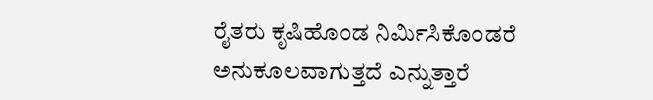ರೈತರು ಕೃಷಿಹೊಂಡ ನಿರ್ಮಿಸಿಕೊಂಡರೆ ಅನುಕೂಲವಾಗುತ್ತದೆ ಎನ್ನುತ್ತಾರೆ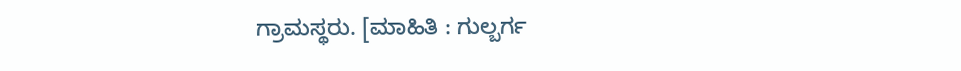ಗ್ರಾಮಸ್ಥರು. [ಮಾಹಿತಿ : ಗುಲ್ಬರ್ಗ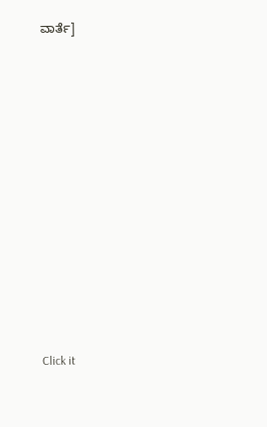ವಾರ್ತೆ]












Click it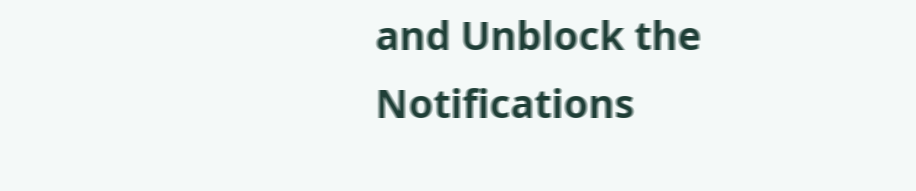and Unblock the Notifications